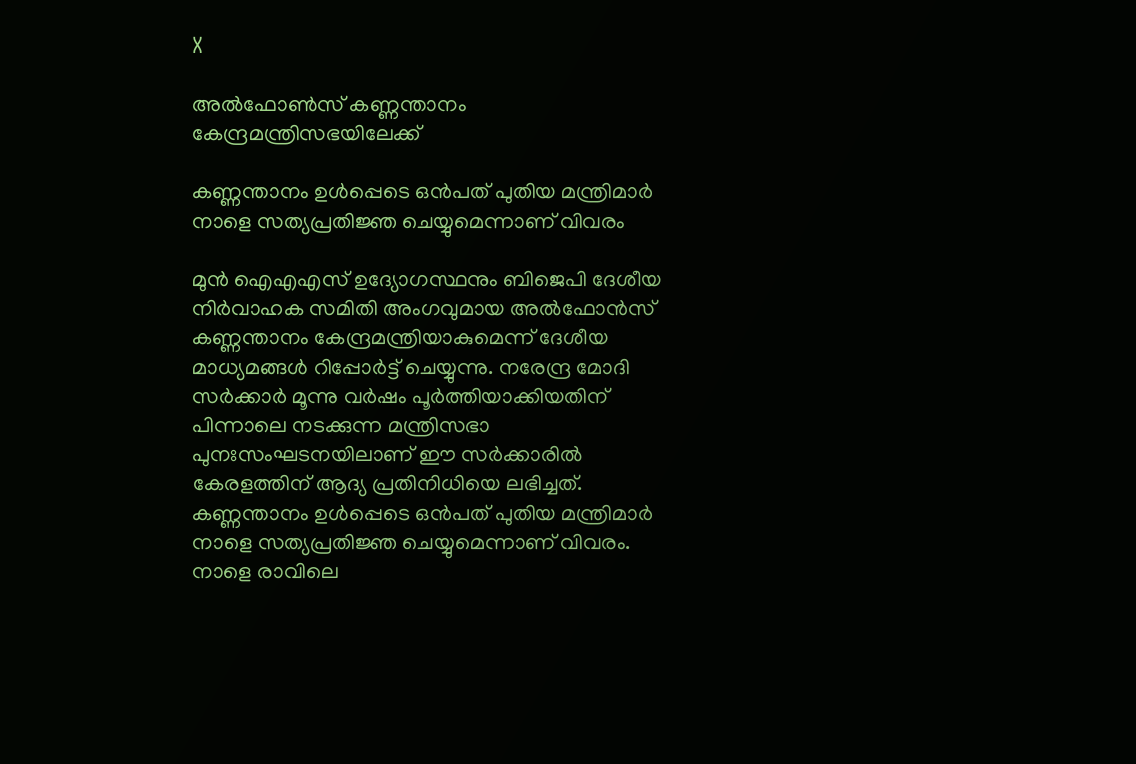X

അല്‍ഫോണ്‍സ് കണ്ണന്താനം കേന്ദ്രമന്ത്രിസഭയിലേക്ക്

കണ്ണന്താനം ഉള്‍പ്പെടെ ഒന്‍പത് പുതിയ മന്ത്രിമാര്‍ നാളെ സത്യപ്രതിജ്ഞ ചെയ്യുമെന്നാണ് വിവരം

മുന്‍ ഐഎഎസ് ഉദ്യോഗസ്ഥനും ബിജെപി ദേശീയ നിര്‍വാഹക സമിതി അംഗവുമായ അല്‍ഫോന്‍സ് കണ്ണന്താനം കേന്ദ്രമന്ത്രിയാകുമെന്ന് ദേശീയ മാധ്യമങ്ങള്‍ റിപ്പോര്‍ട്ട് ചെയ്യുന്നു. നരേന്ദ്ര മോദി സര്‍ക്കാര്‍ മൂന്നു വര്‍ഷം പൂര്‍ത്തിയാക്കിയതിന് പിന്നാലെ നടക്കുന്ന മന്ത്രിസഭാ പുനഃസംഘടനയിലാണ് ഈ സര്‍ക്കാരില്‍ കേരളത്തിന് ആദ്യ പ്രതിനിധിയെ ലഭിച്ചത്. കണ്ണന്താനം ഉള്‍പ്പെടെ ഒന്‍പത് പുതിയ മന്ത്രിമാര്‍ നാളെ സത്യപ്രതിജ്ഞ ചെയ്യുമെന്നാണ് വിവരം. നാളെ രാവിലെ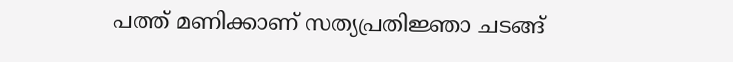പത്ത് മണിക്കാണ് സത്യപ്രതിജ്ഞാ ചടങ്ങ്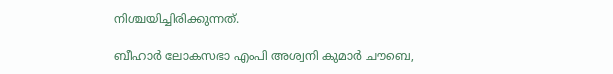നിശ്ചയിച്ചിരിക്കുന്നത്.

ബീഹാര്‍ ലോകസഭാ എംപി അശ്വനി കുമാര്‍ ചൗബെ,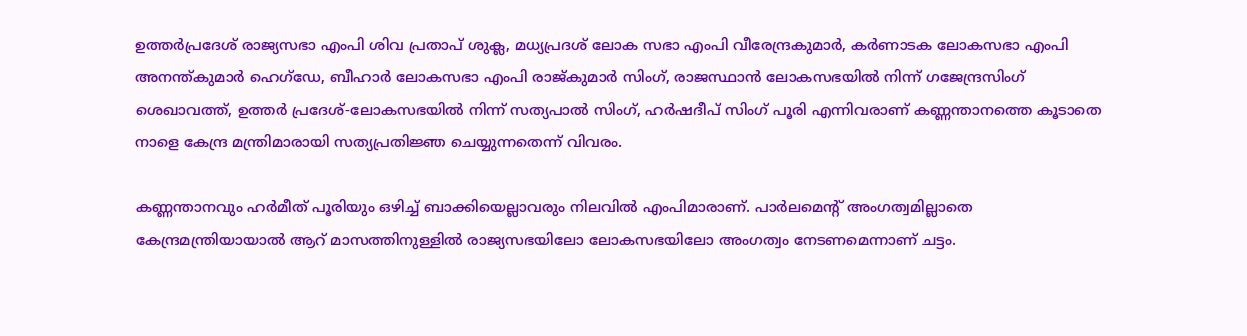ഉത്തര്‍പ്രദേശ് രാജ്യസഭാ എംപി ശിവ പ്രതാപ് ശുക്ല, മധ്യപ്രദശ് ലോക സഭാ എംപി വീരേന്ദ്രകുമാര്‍, കര്‍ണാടക ലോകസഭാ എംപി അനന്ത്കുമാര്‍ ഹെഗ്‌ഡേ, ബീഹാര്‍ ലോകസഭാ എംപി രാജ്കുമാര്‍ സിംഗ്, രാജസ്ഥാന്‍ ലോകസഭയില്‍ നിന്ന് ഗജേന്ദ്രസിംഗ് ശെഖാവത്ത്, ഉത്തര്‍ പ്രദേശ്-ലോകസഭയില്‍ നിന്ന് സത്യപാല്‍ സിംഗ്, ഹര്‍ഷദീപ് സിംഗ് പൂരി എന്നിവരാണ് കണ്ണന്താനത്തെ കൂടാതെ നാളെ കേന്ദ്ര മന്ത്രിമാരായി സത്യപ്രതിജ്ഞ ചെയ്യുന്നതെന്ന് വിവരം.

കണ്ണന്താനവും ഹര്‍മീത് പൂരിയും ഒഴിച്ച് ബാക്കിയെല്ലാവരും നിലവില്‍ എംപിമാരാണ്. പാര്‍ലമെന്റ് അംഗത്വമില്ലാതെ കേന്ദ്രമന്ത്രിയായാല്‍ ആറ് മാസത്തിനുള്ളില്‍ രാജ്യസഭയിലോ ലോകസഭയിലോ അംഗത്വം നേടണമെന്നാണ് ചട്ടം.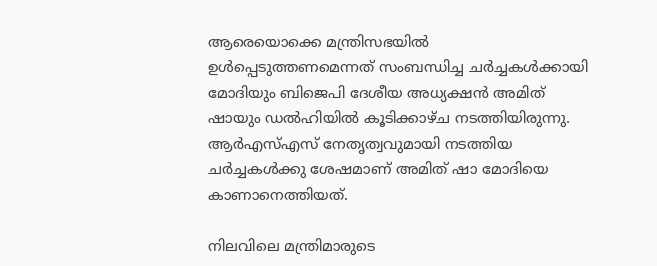ആരെയൊക്കെ മന്ത്രിസഭയില്‍ ഉള്‍പ്പെടുത്തണമെന്നത് സംബന്ധിച്ച ചര്‍ച്ചകള്‍ക്കായി മോദിയും ബിജെപി ദേശീയ അധ്യക്ഷന്‍ അമിത് ഷായും ഡല്‍ഹിയില്‍ കൂടിക്കാഴ്ച നടത്തിയിരുന്നു. ആര്‍എസ്എസ് നേതൃത്വവുമായി നടത്തിയ ചര്‍ച്ചകള്‍ക്കു ശേഷമാണ് അമിത് ഷാ മോദിയെ കാണാനെത്തിയത്.

നിലവിലെ മന്ത്രിമാരുടെ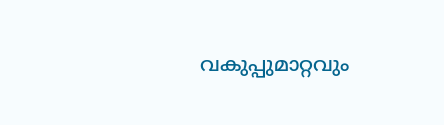വകുപ്പുമാറ്റവും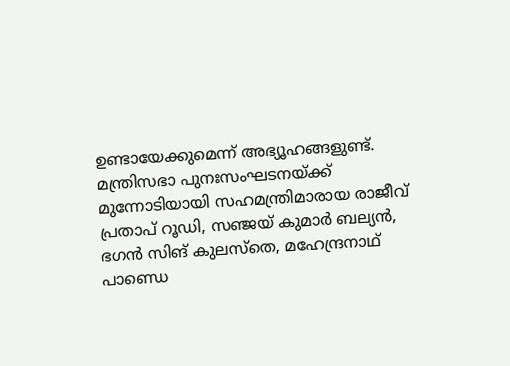ഉണ്ടായേക്കുമെന്ന് അഭ്യൂഹങ്ങളുണ്ട്. മന്ത്രിസഭാ പുനഃസംഘടനയ്ക്ക് മുന്നോടിയായി സഹമന്ത്രിമാരായ രാജീവ് പ്രതാപ് റൂഡി, സഞ്ജയ് കുമാര്‍ ബല്യന്‍, ഭഗന്‍ സിങ് കുലസ്‌തെ, മഹേന്ദ്രനാഥ് പാണ്ഡെ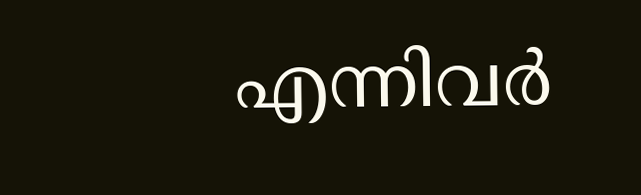എന്നിവര്‍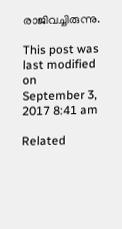രാജിവച്ചിരുന്നു.

This post was last modified on September 3, 2017 8:41 am

Related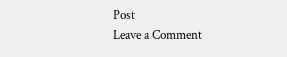Post
Leave a Comment